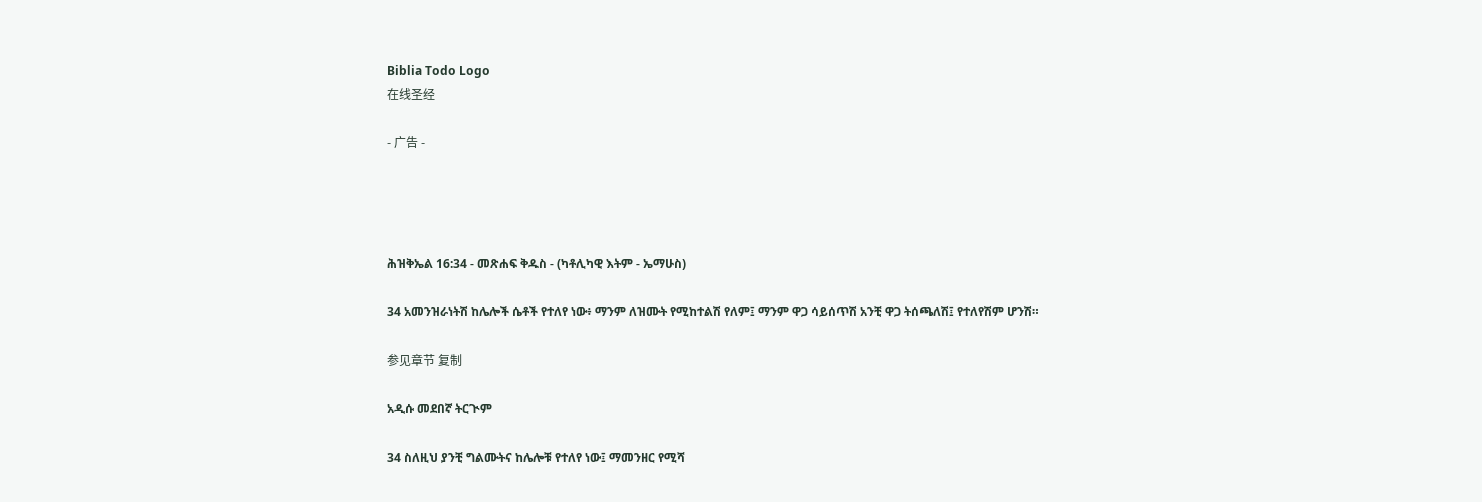Biblia Todo Logo
在线圣经

- 广告 -




ሕዝቅኤል 16:34 - መጽሐፍ ቅዱስ - (ካቶሊካዊ እትም - ኤማሁስ)

34 አመንዝራነትሽ ከሌሎች ሴቶች የተለየ ነው፥ ማንም ለዝሙት የሚከተልሽ የለም፤ ማንም ዋጋ ሳይሰጥሽ አንቺ ዋጋ ትሰጫለሽ፤ የተለየሽም ሆንሽ።

参见章节 复制

አዲሱ መደበኛ ትርጒም

34 ስለዚህ ያንቺ ግልሙትና ከሌሎቹ የተለየ ነው፤ ማመንዘር የሚሻ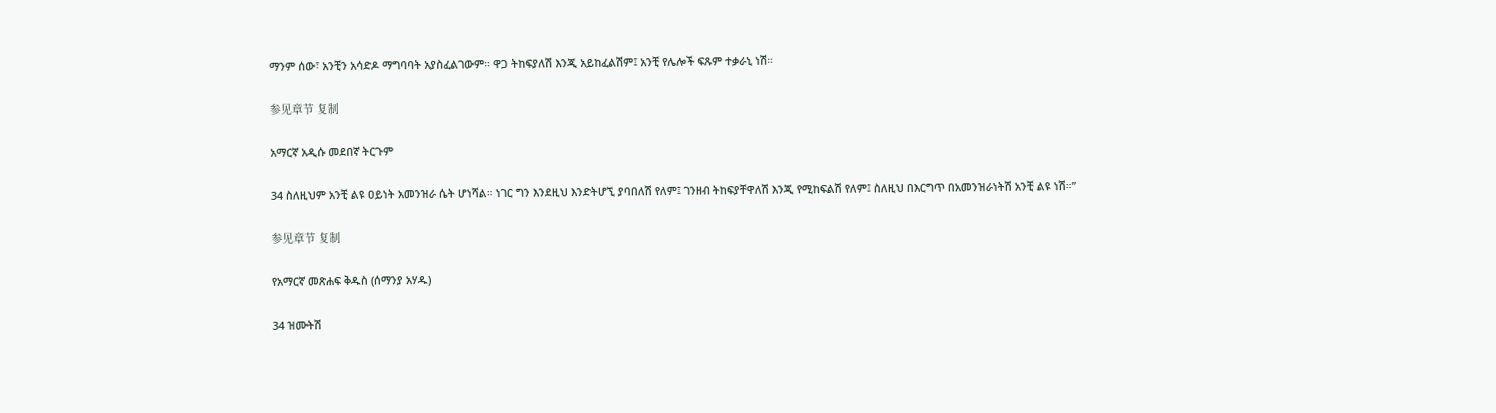ማንም ሰው፣ አንቺን አሳድዶ ማግባባት አያስፈልገውም። ዋጋ ትከፍያለሽ እንጂ አይከፈልሽም፤ አንቺ የሌሎች ፍጹም ተቃራኒ ነሽ።

参见章节 复制

አማርኛ አዲሱ መደበኛ ትርጉም

34 ስለዚህም አንቺ ልዩ ዐይነት አመንዝራ ሴት ሆነሻል። ነገር ግን እንደዚህ እንድትሆኚ ያባበለሽ የለም፤ ገንዘብ ትከፍያቸዋለሽ እንጂ የሚከፍልሽ የለም፤ ስለዚህ በእርግጥ በአመንዝራነትሽ አንቺ ልዩ ነሽ።”

参见章节 复制

የአማርኛ መጽሐፍ ቅዱስ (ሰማንያ አሃዱ)

34 ዝሙትሽ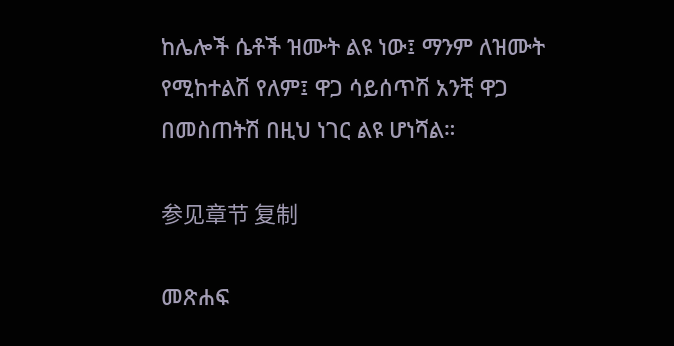ከሌሎች ሴቶች ዝሙት ልዩ ነው፤ ማንም ለዝሙት የሚከተልሽ የለም፤ ዋጋ ሳይሰጥሽ አንቺ ዋጋ በመስጠትሽ በዚህ ነገር ልዩ ሆነሻል።

参见章节 复制

መጽሐፍ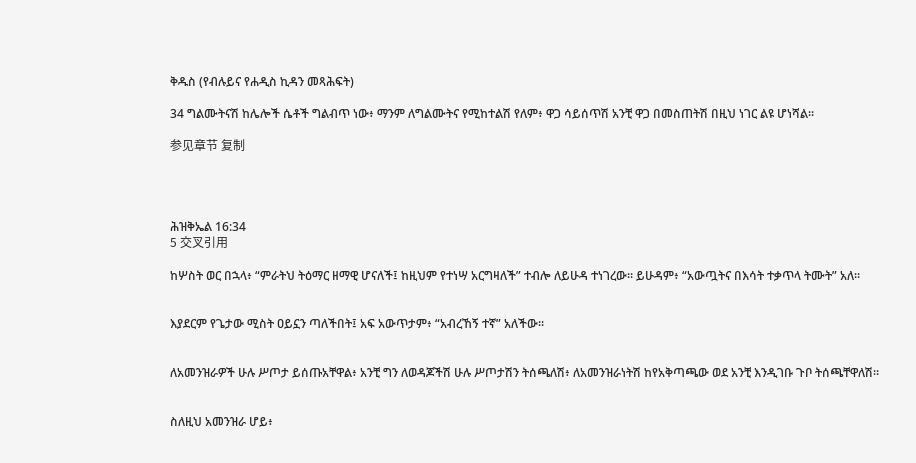ቅዱስ (የብሉይና የሐዲስ ኪዳን መጻሕፍት)

34 ግልሙትናሽ ከሌሎች ሴቶች ግልብጥ ነው፥ ማንም ለግልሙትና የሚከተልሽ የለም፥ ዋጋ ሳይሰጥሽ አንቺ ዋጋ በመስጠትሽ በዚህ ነገር ልዩ ሆነሻል።

参见章节 复制




ሕዝቅኤል 16:34
5 交叉引用

ከሦስት ወር በኋላ፥ “ምራትህ ትዕማር ዘማዊ ሆናለች፤ ከዚህም የተነሣ አርግዛለች” ተብሎ ለይሁዳ ተነገረው። ይሁዳም፥ “አውጧትና በእሳት ተቃጥላ ትሙት” አለ።


እያደርም የጌታው ሚስት ዐይኗን ጣለችበት፤ አፍ አውጥታም፥ “አብረኸኝ ተኛ” አለችው።


ለአመንዝራዎች ሁሉ ሥጦታ ይሰጡአቸዋል፥ አንቺ ግን ለወዳጆችሽ ሁሉ ሥጦታሽን ትሰጫለሽ፥ ለአመንዝራነትሽ ከየአቅጣጫው ወደ አንቺ እንዲገቡ ጉቦ ትሰጫቸዋለሽ።


ስለዚህ አመንዝራ ሆይ፥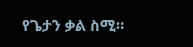የጌታን ቃል ስሚ።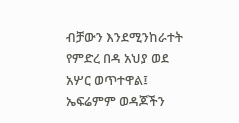ብቻውን እንደሚንከራተት የምድረ በዳ አህያ ወደ አሦር ወጥተዋል፤ ኤፍሬምም ወዳጆችን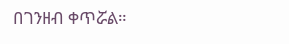በገንዘብ ቀጥሯል።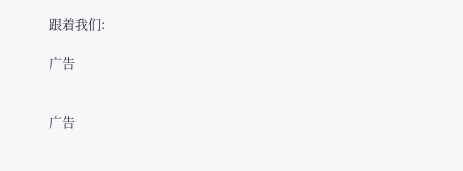跟着我们:

广告


广告